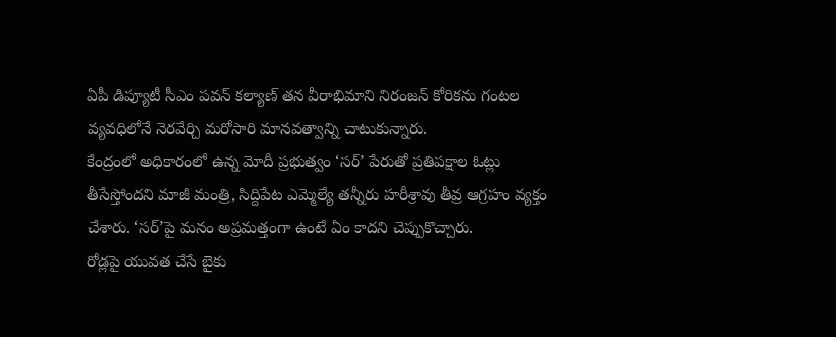ఏపీ డిప్యూటీ సీఎం పవన్ కల్యాణ్ తన వీరాభిమాని నిరంజన్ కోరికను గంటల వ్యవధిలోనే నెరవేర్చి మరోసారి మానవత్వాన్ని చాటుకున్నారు.
కేంద్రంలో అధికారంలో ఉన్న మోదీ ప్రభుత్వం ‘సర్’ పేరుతో ప్రతిపక్షాల ఓట్లు తీసేస్తోందని మాజీ మంత్రి, సిద్దిపేట ఎమ్మెల్యే తన్నీరు హరీశ్రావు తీవ్ర ఆగ్రహం వ్యక్తం చేశారు. ‘సర్’పై మనం అప్రమత్తంగా ఉంటే ఏం కాదని చెప్పుకొచ్చారు.
రోడ్లపై యువత చేసే బైకు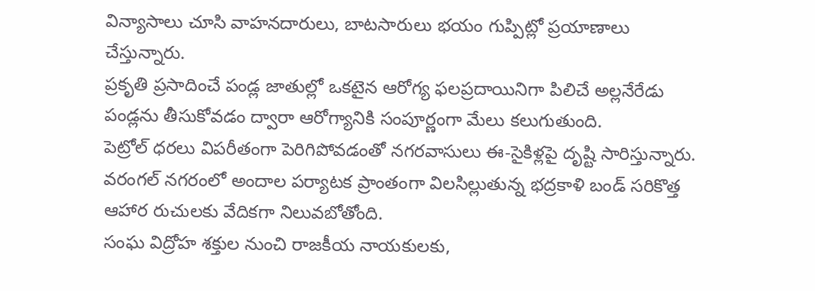విన్యాసాలు చూసి వాహనదారులు, బాటసారులు భయం గుప్పిట్లో ప్రయాణాలు చేస్తున్నారు.
ప్రకృతి ప్రసాదించే పండ్ల జాతుల్లో ఒకటైన ఆరోగ్య ఫలప్రదాయినిగా పిలిచే అల్లనేరేడు పండ్లను తీసుకోవడం ద్వారా ఆరోగ్యానికి సంపూర్ణంగా మేలు కలుగుతుంది.
పెట్రోల్ ధరలు విపరీతంగా పెరిగిపోవడంతో నగరవాసులు ఈ-సైకిళ్లపై దృష్టి సారిస్తున్నారు.
వరంగల్ నగరంలో అందాల పర్యాటక ప్రాంతంగా విలసిల్లుతున్న భద్రకాళి బండ్ సరికొత్త ఆహార రుచులకు వేదికగా నిలువబోతోంది.
సంఘ విద్రోహ శక్తుల నుంచి రాజకీయ నాయకులకు,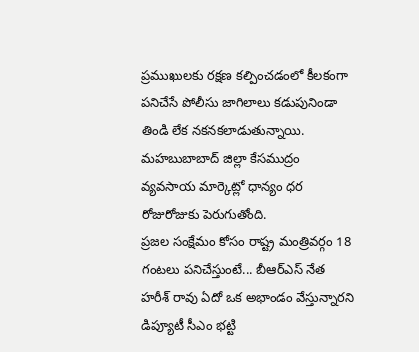ప్రముఖులకు రక్షణ కల్పించడంలో కీలకంగా పనిచేసే పోలీసు జాగిలాలు కడుపునిండా తిండి లేక నకనకలాడుతున్నాయి.
మహబుబాబాద్ జిల్లా కేసముద్రం వ్యవసాయ మార్కెట్లో ధాన్యం ధర రోజురోజుకు పెరుగుతోంది.
ప్రజల సంక్షేమం కోసం రాష్ట్ర మంత్రివర్గం 18 గంటలు పనిచేస్తుంటే... బీఆర్ఎస్ నేత హరీశ్ రావు ఏదో ఒక అభాండం వేస్తున్నారని డిప్యూటీ సీఎం భట్టి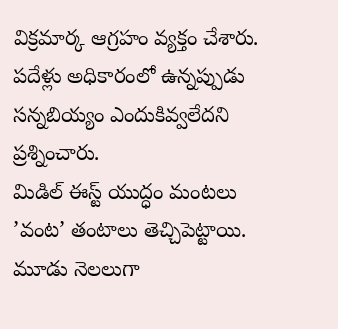విక్రమార్క ఆగ్రహం వ్యక్తం చేశారు. పదేళ్లు అధికారంలో ఉన్నప్పుడు సన్నబియ్యం ఎందుకివ్వలేదని ప్రశ్నించారు.
మిడిల్ ఈస్ట్ యుద్ధం మంటలు ’వంట’ తంటాలు తెచ్చిపెట్టాయి. మూడు నెలలుగా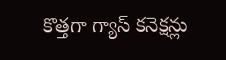కొత్తగా గ్యాస్ కనెక్షన్లు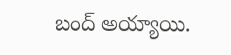బంద్ అయ్యాయి.